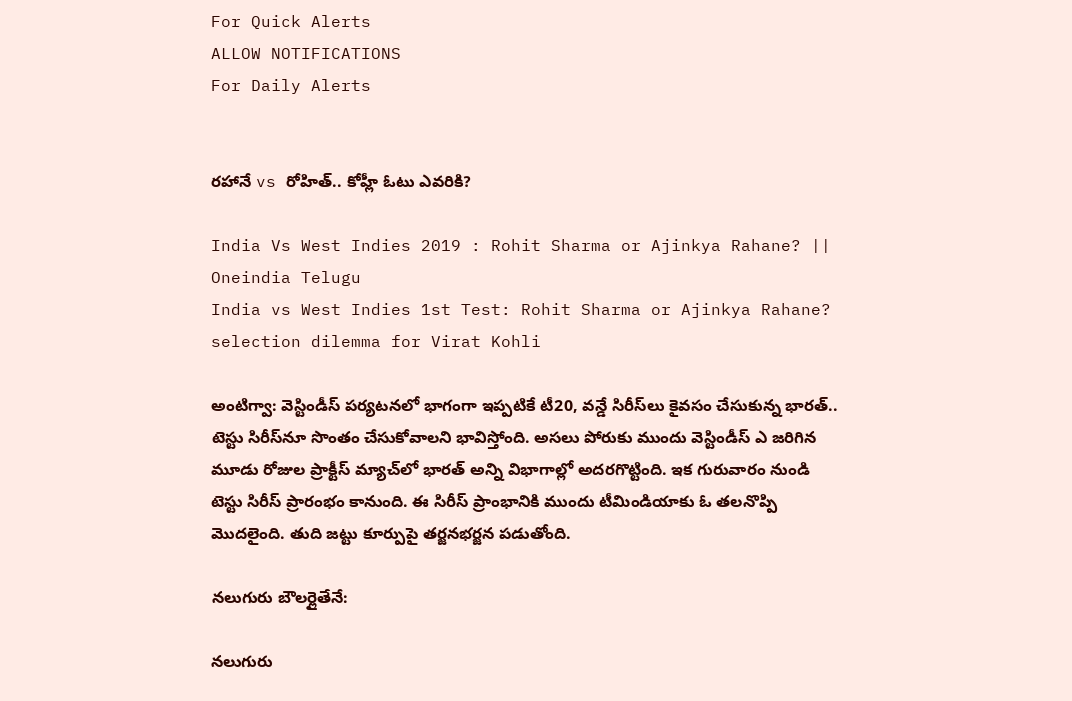For Quick Alerts
ALLOW NOTIFICATIONS
For Daily Alerts


రహానే vs రోహిత్.. కోహ్లీ ఓటు ఎవరికి?

India Vs West Indies 2019 : Rohit Sharma or Ajinkya Rahane? || Oneindia Telugu
India vs West Indies 1st Test: Rohit Sharma or Ajinkya Rahane? selection dilemma for Virat Kohli

అంటిగ్వా: వెస్టిండీస్ పర్యటనలో భాగంగా ఇప్పటికే టీ20, వన్డే సిరీస్‌లు కైవసం చేసుకున్న భారత్.. టెస్టు సిరీస్‌నూ సొంతం చేసుకోవాలని భావిస్తోంది. అసలు పోరుకు ముందు వెస్టిండీస్‌ ఎ జరిగిన మూడు రోజుల ప్రాక్టీస్‌ మ్యాచ్‌లో భారత్‌ అన్ని విభాగాల్లో అదరగొట్టింది. ఇక గురువారం నుండి టెస్టు సిరీస్‌ ప్రారంభం కానుంది. ఈ సిరీస్ ప్రాంభానికి ముందు టీమిండియాకు ఓ తలనొప్పి మొదలైంది. తుది జట్టు కూర్పుపై తర్జనభర్జన పడుతోంది.

నలుగురు బౌలర్లైతేనే:

నలుగురు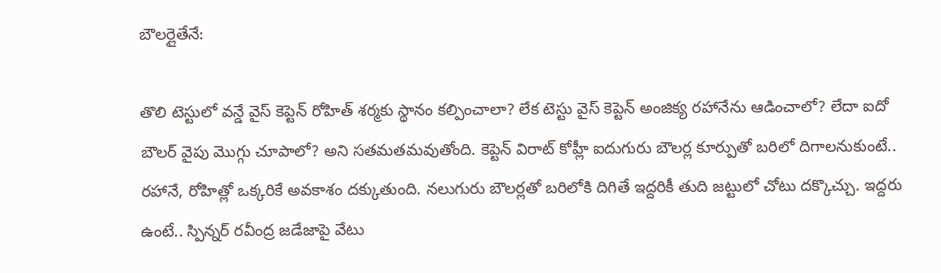బౌలర్లైతేనే:

తొలి టెస్టులో వన్డే వైస్ కెప్టెన్ రోహిత్‌ శర్మకు స్థానం కల్పించాలా? లేక టెస్టు వైస్‌ కెప్టెన్‌ అంజిక్య రహానేను ఆడించాలో? లేదా ఐదో బౌలర్‌ వైపు మొగ్గు చూపాలో? అని సతమతమవుతోంది. కెప్టెన్ విరాట్ కోహ్లీ ఐదుగురు బౌలర్ల కూర్పుతో బరిలో దిగాలనుకుంటే.. రహానే, రోహిత్లో ఒక్కరికే అవకాశం దక్కుతుంది. నలుగురు బౌలర్లతో బరిలోకి దిగితే ఇద్దరికీ తుది జట్టులో చోటు దక్కొచ్చు. ఇద్దరు ఉంటే.. స్పిన్నర్ రవీంద్ర జడేజాపై వేటు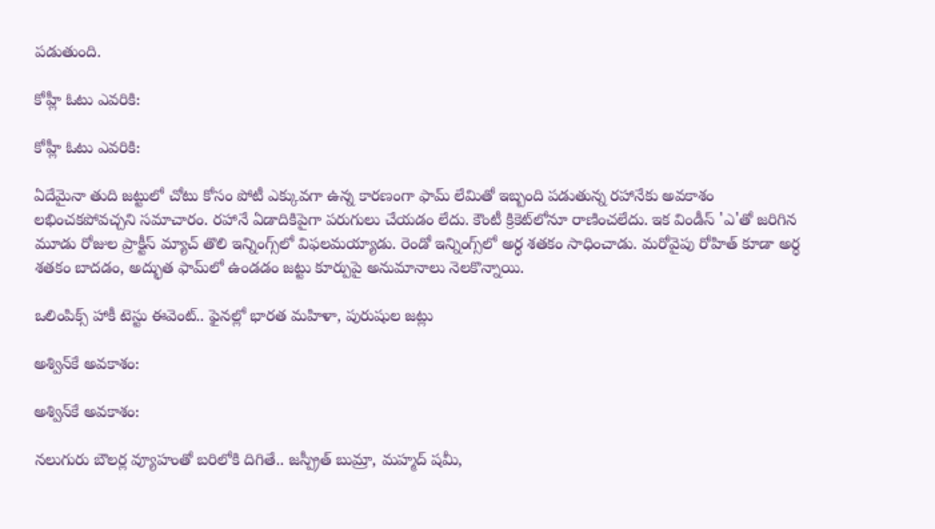పడుతుంది.

కోహ్లీ ఓటు ఎవరికి:

కోహ్లీ ఓటు ఎవరికి:

ఏదేమైనా తుది జట్టులో చోటు కోసం పోటీ ఎక్కువగా ఉన్న కారణంగా ఫామ్‌ లేమితో ఇబ్బంది పడుతున్న రహానేకు అవకాశం లభించకపోవచ్చని సమాచారం. రహానే ఏడాదికిపైగా పరుగులు చేయడం లేదు. కౌంటీ క్రికెట్‌లోనూ రాణించలేదు. ఇక విండీస్‌ 'ఎ'తో జరిగిన మూడు రోజుల ప్రాక్టీస్ మ్యాచ్ తొలి ఇన్నింగ్స్‌లో విఫలమయ్యాడు. రెండో ఇన్నింగ్స్‌లో అర్ధ శతకం సాధించాడు. మరోవైపు రోహిత్ కూడా అర్ధ శతకం బాదడం, అద్భుత ఫామ్‌లో ఉండడం జట్టు కూర్పుపై అనుమానాలు నెలకొన్నాయి.

ఒలింపిక్స్‌ హాకీ టెస్టు ఈవెంట్‌.. ఫైనల్లో భారత మహిళా, పురుషుల జట్లు

అశ్విన్‌కే అవకాశం:

అశ్విన్‌కే అవకాశం:

నలుగురు బౌలర్ల వ్యూహంతో బరిలోకి దిగితే.. జస్ప్రీత్‌ బుమ్రా, మహ్మద్‌ షమీ,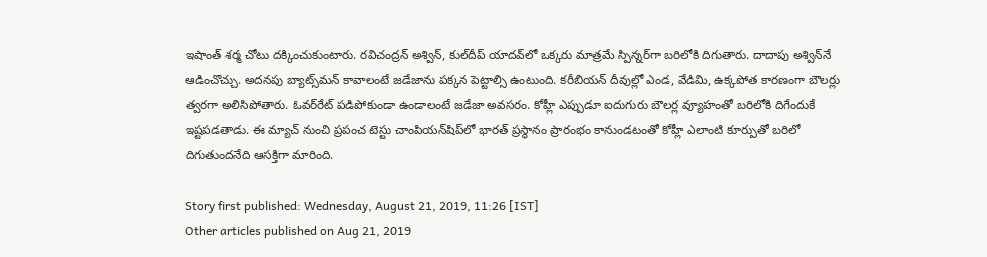ఇషాంత్‌ శర్మ చోటు దక్కించుకుంటారు. రవిచంద్రన్‌ అశ్విన్‌, కుల్‌దీప్‌ యాదవ్‌లో ఒక్కరు మాత్రమే స్పిన్నర్‌గా బరిలోకి దిగుతారు. దాదాపు అశ్విన్‌నే ఆడించొచ్చు. అదనపు బ్యాట్స్‌మన్‌ కావాలంటే జడేజాను పక్కన పెట్టాల్సి ఉంటుంది. కరీబియన్‌ దీవుల్లో ఎండ, వేడిమి, ఉక్కపోత కారణంగా బౌలర్లు త్వరగా అలిసిపోతారు. ఓవర్‌రేట్‌ పడిపోకుండా ఉండాలంటే జడేజా అవసరం. కోహ్లీ ఎప్పుడూ ఐదుగురు బౌలర్ల వ్యూహంతో బరిలోకి దిగేందుకే ఇష్టపడతాడు. ఈ మ్యాచ్ నుంచి ప్రపంచ టెస్టు చాంపియన్‌షిప్‌లో భారత్ ప్రస్థానం ప్రారంభం కానుండటంతో కోహ్లీ ఎలాంటి కూర్పుతో బరిలో దిగుతుందనేది ఆసక్తిగా మారింది.

Story first published: Wednesday, August 21, 2019, 11:26 [IST]
Other articles published on Aug 21, 2019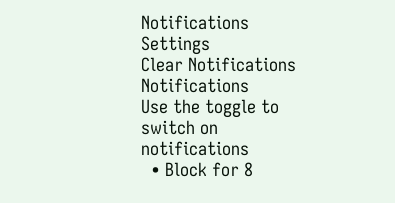Notifications
Settings
Clear Notifications
Notifications
Use the toggle to switch on notifications
  • Block for 8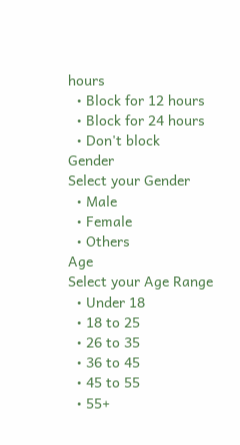hours
  • Block for 12 hours
  • Block for 24 hours
  • Don't block
Gender
Select your Gender
  • Male
  • Female
  • Others
Age
Select your Age Range
  • Under 18
  • 18 to 25
  • 26 to 35
  • 36 to 45
  • 45 to 55
  • 55+